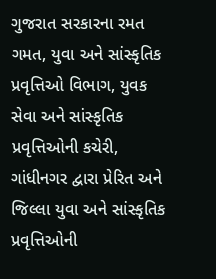ગુજરાત સરકારના રમત ગમત, યુવા અને સાંસ્કૃતિક પ્રવૃત્તિઓ વિભાગ, યુવક સેવા અને સાંસ્કૃતિક પ્રવૃત્તિઓની કચેરી, ગાંધીનગર દ્વારા પ્રેરિત અને જિલ્લા યુવા અને સાંસ્કૃતિક પ્રવૃત્તિઓની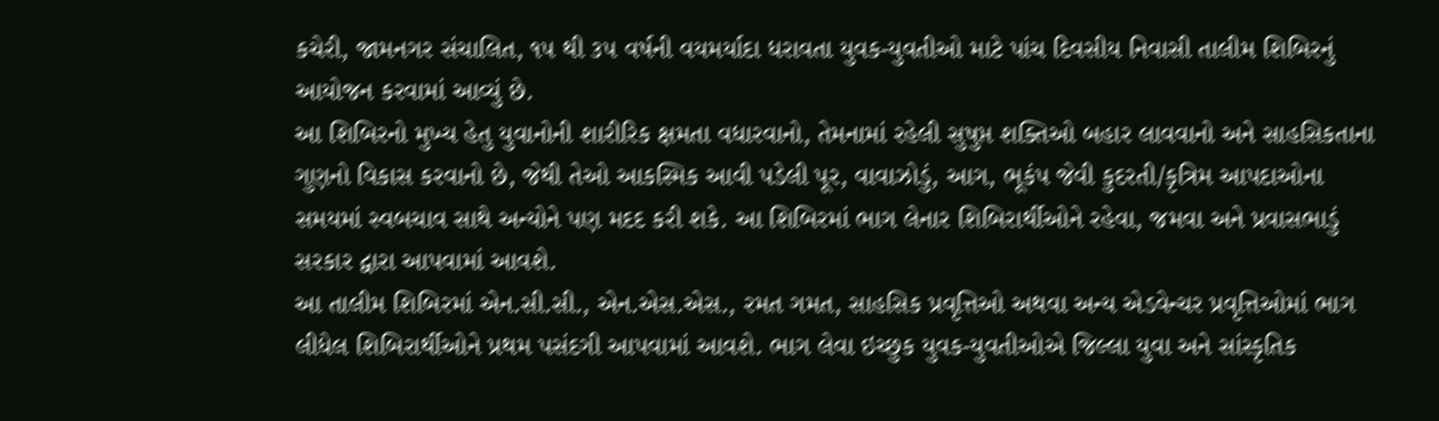કચેરી, જામનગર સંચાલિત, ૧૫ થી ૩૫ વર્ષની વયમર્યાદા ધરાવતા યુવક-યુવતીઓ માટે પાંચ દિવસીય નિવાસી તાલીમ શિબિરનું આયોજન કરવામાં આવ્યું છે.
આ શિબિરનો મુખ્ય હેતુ યુવાનોની શારીરિક ક્ષમતા વધારવાનો, તેમનામાં રહેલી સુષુપ્ત શક્તિઓ બહાર લાવવાનો અને સાહસિકતાના ગુણનો વિકાસ કરવાનો છે, જેથી તેઓ આકસ્મિક આવી પડેલી પૂર, વાવાઝોડું, આગ, ભૂકંપ જેવી કુદરતી/કૃત્રિમ આપદાઓના સમયમાં સ્વબચાવ સાથે અન્યોને પણ મદદ કરી શકે. આ શિબિરમાં ભાગ લેનાર શિબિરાર્થીઓને રહેવા, જમવા અને પ્રવાસભાડું સરકાર દ્વારા આપવામાં આવશે.
આ તાલીમ શિબિરમાં એન.સી.સી., એન.એસ.એસ., રમત ગમત, સાહસિક પ્રવૃત્તિઓ અથવા અન્ય એડવેન્ચર પ્રવૃત્તિઓમાં ભાગ લીધેલ શિબિરાર્થીઓને પ્રથમ પસંદગી આપવામાં આવશે. ભાગ લેવા ઇચ્છુક યુવક-યુવતીઓએ જિલ્લા યુવા અને સાંસ્કૃતિક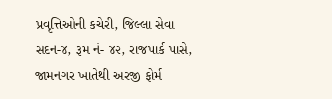પ્રવૃત્તિઓની કચેરી, જિલ્લા સેવા સદન-૪, રૂમ નં- ૪૨, રાજપાર્ક પાસે, જામનગર ખાતેથી અરજી ફોર્મ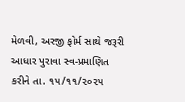મેળવી, અરજી ફોર્મ સાથે જરૂરી આધાર પુરાવા સ્વ-પ્રમાણિત કરીને તા. ૧૫/૧૧/૨૦૨૫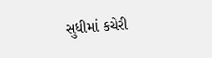સુધીમાં કચેરી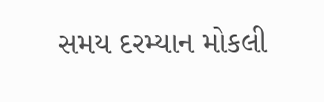સમય દરમ્યાન મોકલી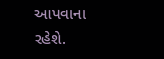આપવાના રહેશે.